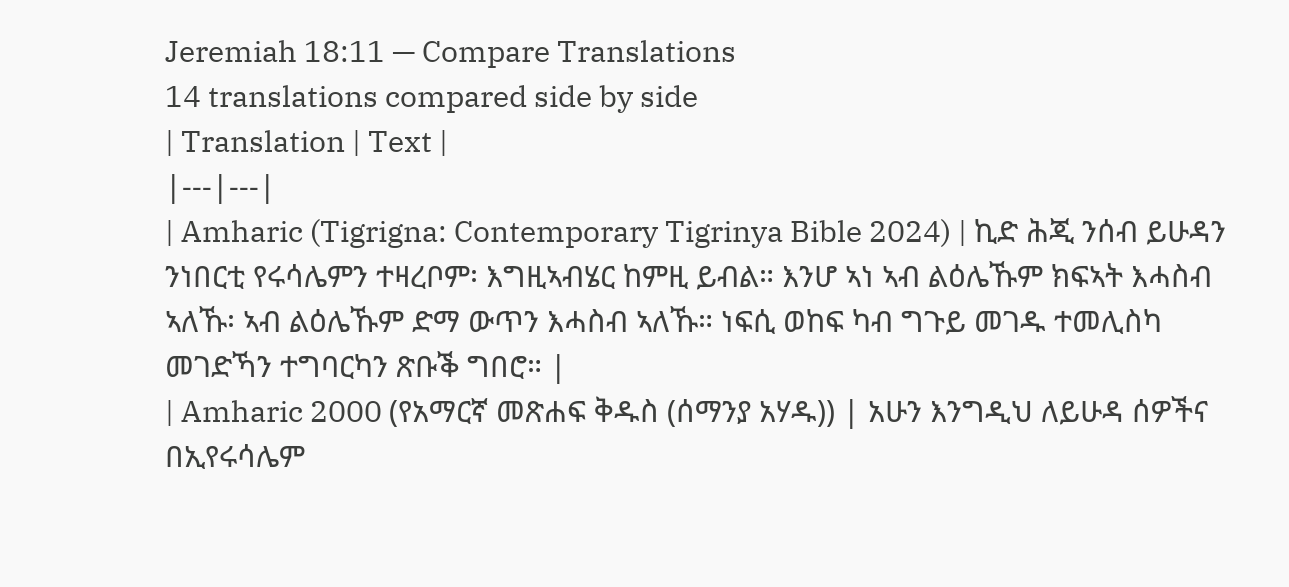Jeremiah 18:11 — Compare Translations
14 translations compared side by side
| Translation | Text |
|---|---|
| Amharic (Tigrigna: Contemporary Tigrinya Bible 2024) | ኪድ ሕጂ ንሰብ ይሁዳን ንነበርቲ የሩሳሌምን ተዛረቦም፡ እግዚኣብሄር ከምዚ ይብል። እንሆ ኣነ ኣብ ልዕሌኹም ክፍኣት እሓስብ ኣለኹ፡ ኣብ ልዕሌኹም ድማ ውጥን እሓስብ ኣለኹ። ነፍሲ ወከፍ ካብ ግጉይ መገዱ ተመሊስካ መገድኻን ተግባርካን ጽቡቕ ግበሮ። |
| Amharic 2000 (የአማርኛ መጽሐፍ ቅዱስ (ሰማንያ አሃዱ)) | አሁን እንግዲህ ለይሁዳ ሰዎችና በኢየሩሳሌም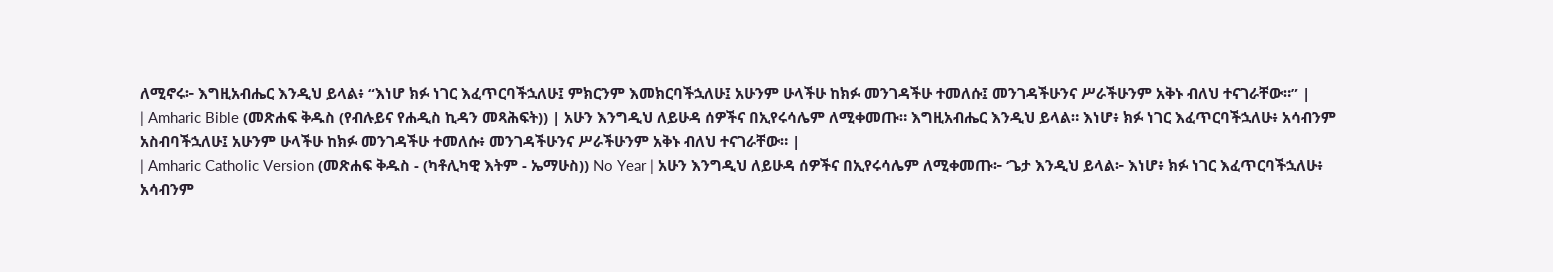ለሚኖሩ፦ እግዚአብሔር እንዲህ ይላል፥ “እነሆ ክፉ ነገር እፈጥርባችኋለሁ፤ ምክርንም እመክርባችኋለሁ፤ አሁንም ሁላችሁ ከክፉ መንገዳችሁ ተመለሱ፤ መንገዳችሁንና ሥራችሁንም አቅኑ ብለህ ተናገራቸው።” |
| Amharic Bible (መጽሐፍ ቅዱስ (የብሉይና የሐዲስ ኪዳን መጻሕፍት)) | አሁን እንግዲህ ለይሁዳ ሰዎችና በኢየሩሳሌም ለሚቀመጡ። እግዚአብሔር እንዲህ ይላል። እነሆ፥ ክፉ ነገር እፈጥርባችኋለሁ፥ አሳብንም አስብባችኋለሁ፤ አሁንም ሁላችሁ ከክፉ መንገዳችሁ ተመለሱ፥ መንገዳችሁንና ሥራችሁንም አቅኑ ብለህ ተናገራቸው። |
| Amharic Catholic Version (መጽሐፍ ቅዱስ - (ካቶሊካዊ እትም - ኤማሁስ)) No Year | አሁን እንግዲህ ለይሁዳ ሰዎችና በኢየሩሳሌም ለሚቀመጡ፦ ‘ጌታ እንዲህ ይላል፦ እነሆ፥ ክፉ ነገር እፈጥርባችኋለሁ፥ አሳብንም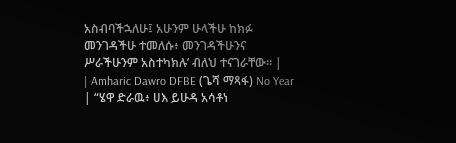አስብባችኋለሁ፤ አሁንም ሁላችሁ ከክፉ መንገዳችሁ ተመለሱ፥ መንገዳችሁንና ሥራችሁንም አስተካክሉ’ ብለህ ተናገራቸው። |
| Amharic Dawro DFBE (ጌሻ ማጻፋ) No Year | “ሄዋ ድራዉ፥ ሀእ ይሁዳ አሳቶነ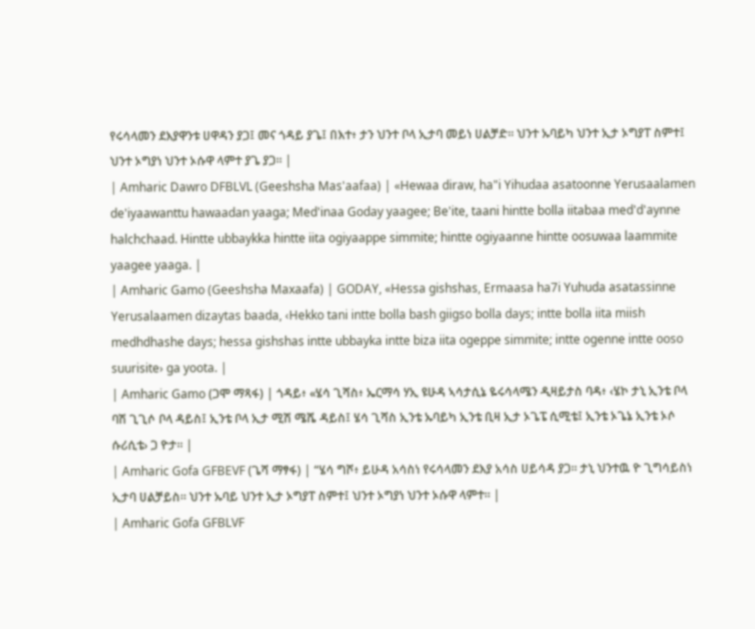የሩሳላመን ደእያዋንቱ ሀዋዳን ያጋ፤ መና ጎዳይ ያጌ፤ በእተ፥ ታን ህንተ ቦላ ኢታባ መይነ ሀልቻድ። ህንተ ኡባይካ ህንተ ኢታ ኦግያፐ ስምተ፤ ህንተ ኦግያነ ህንተ ኦሱዋ ላምተ ያጌ ያጋ። |
| Amharic Dawro DFBLVL (Geeshsha Mas'aafaa) | «Hewaa diraw, ha"i Yihudaa asatoonne Yerusaalamen de'iyaawanttu hawaadan yaaga; Med'inaa Goday yaagee; Be'ite, taani hintte bolla iitabaa med'd'aynne halchchaad. Hintte ubbaykka hintte iita ogiyaappe simmite; hintte ogiyaanne hintte oosuwaa laammite yaagee yaaga. |
| Amharic Gamo (Geeshsha Maxaafa) | GODAY, «Hessa gishshas, Ermaasa ha7i Yuhuda asatassinne Yerusalaamen dizaytas baada, ‹Hekko tani intte bolla bash giigso bolla days; intte bolla iita miish medhdhashe days; hessa gishshas intte ubbayka intte biza iita ogeppe simmite; intte ogenne intte ooso suurisite› ga yoota. |
| Amharic Gamo (ጋሞ ማጻፋ) | ጎዳይ፥ «ሄሳ ጊሻስ፥ ኤርማሳ ሃኢ ዩሁዳ ኣሳታሲኔ ዬሩሳላሜን ዲዛይታስ ባዳ፥ ‹ሄኮ ታኒ ኢንቴ ቦላ ባሽ ጊጊሶ ቦላ ዳይስ፤ ኢንቴ ቦላ ኢታ ሚሽ ሜሼ ዳይስ፤ ሄሳ ጊሻስ ኢንቴ ኡባይካ ኢንቴ ቢዛ ኢታ ኦጌፔ ሲሚቴ፤ ኢንቴ ኦጌኔ ኢንቴ ኦሶ ሱሪሲቴ› ጋ ዮታ። |
| Amharic Gofa GFBEVF (ጌሻ ማፃፋ) | “ሄሳ ግሾ፥ ይሁዳ አሳስነ የሩሳላመን ደእያ አሳስ ሀይሳዳ ያጋ። ታኒ ህንተዉ ዮ ጊግሳይስነ ኢታባ ሀልቻይስ። ህንተ ኡባይ ህንተ ኢታ ኦግያፐ ስምተ፤ ህንተ ኦግያነ ህንተ ኦሱዋ ላምተ። |
| Amharic Gofa GFBLVF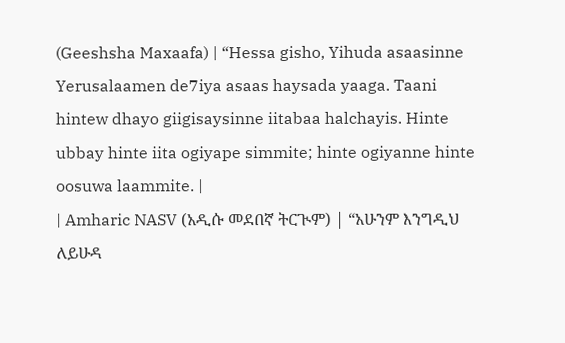(Geeshsha Maxaafa) | “Hessa gisho, Yihuda asaasinne Yerusalaamen de7iya asaas haysada yaaga. Taani hintew dhayo giigisaysinne iitabaa halchayis. Hinte ubbay hinte iita ogiyape simmite; hinte ogiyanne hinte oosuwa laammite. |
| Amharic NASV (አዲሱ መደበኛ ትርጒም) | “አሁንም እንግዲህ ለይሁዳ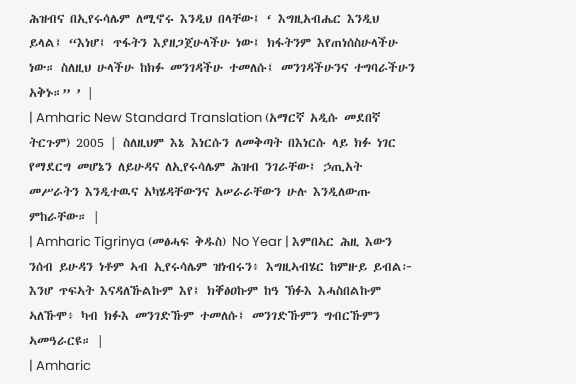ሕዝብና በኢየሩሳሌም ለሚኖሩ እንዲህ በላቸው፤ ‘ እግዚአብሔር እንዲህ ይላል፤ “እነሆ፤ ጥፋትን እያዘጋጀሁላችሁ ነው፤ ክፋትንም እየጠነሰስሁላችሁ ነው። ስለዚህ ሁላችሁ ከክፉ መንገዳችሁ ተመለሱ፤ መንገዳችሁንና ተግባራችሁን አቅኑ።” ’ |
| Amharic New Standard Translation (አማርኛ አዲሱ መደበኛ ትርጉም) 2005 | ስለዚህም እኔ እነርሱን ለመቅጣት በእነርሱ ላይ ክፉ ነገር የማደርግ መሆኔን ለይሁዳና ለኢየሩሳሌም ሕዝብ ንገራቸው፤ ኃጢአት መሥራትን እንዲተዉና አካሄዳቸውንና አሠራራቸውን ሁሉ እንዲለውጡ ምከራቸው። |
| Amharic Tigrinya (መፅሓፍ ቅዱስ) No Year | እምበኣር ሕዚ እውን ንሰብ ይሁዳን ነቶም ኣብ ኢየሩሳሌም ዝነብሩን፥ እግዚኣብሄር ከምዙይ ይብል፦ እንሆ ጥፍኣት እናዳለኹልኩም እየ፤ ክቐፅዐኩም ከዓ ኽፉእ እሓስበልኩም ኣለኹሞ፥ ካብ ክፉእ መንገድኹም ተመለሱ፤ መንገድኹምን ግብርኹምን ኣመዓራርዩ። |
| Amharic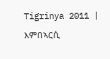Tigrinya 2011 | እምበኣርሲ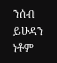ንሰብ ይሁዳን ነቶም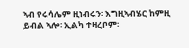ኣብ የሩሳሌም ዚነብሩን፡ እግዚኣብሄር ከምዚ ይብል ኣሎ፡ ኢልካ ተዛረቦም፡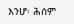እንሆ፡ ሕሰም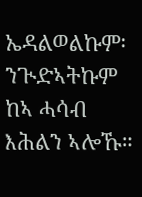ኤዳልወልኩም፡ ንጒድኣትኩም ከኣ ሓሳብ እሕልን ኣሎኹ።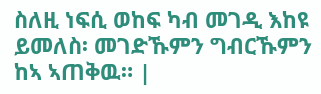ስለዚ ነፍሲ ወከፍ ካብ መገዲ እከዩ ይመለስ፡ መገድኹምን ግብርኹምን ከኣ ኣጠቅዉ። |